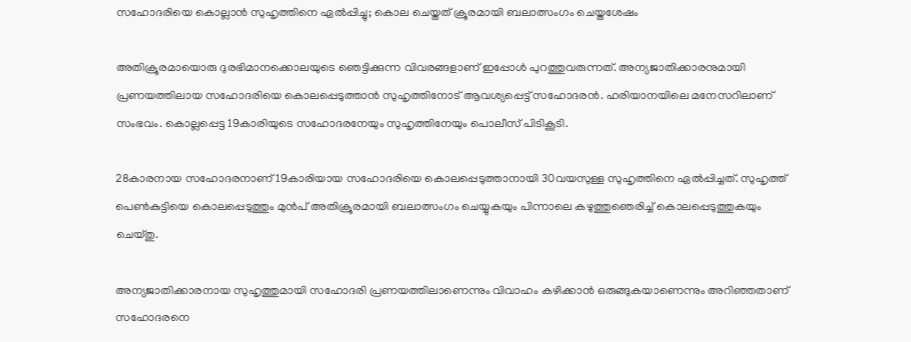സഹോദരിയെ കൊല്ലാന്‍ സുഹൃത്തിനെ ഏല്‍പ്പിച്ചു; കൊല ചെയ്തത് ക്രൂരമായി ബലാത്സംഗം ചെയ്തശേഷം

അതിക്രൂരമായൊരു ദുരഭിമാനക്കൊലയുടെ ഞെട്ടിക്കുന്ന വിവരങ്ങളാണ് ഇപ്പോള്‍ പുറത്തുവരുന്നത്. അന്യജാതിക്കാരനുമായി പ്രണയത്തിലായ സഹോദരിയെ കൊലപ്പെടുത്താന്‍ സുഹൃത്തിനോട് ആവശ്യപ്പെട്ട് സഹോദരന്‍. ഹരിയാനയിലെ മനേസറിലാണ് സംഭവം. കൊല്ലപ്പെട്ട 19കാരിയുടെ സഹോദരനേയും സുഹൃത്തിനേയും പൊലീസ് പിടികൂടി.

28കാരനായ സഹോദരനാണ് 19കാരിയായ സഹോദരിയെ കൊലപ്പെടുത്താനായി 30വയസുള്ള സുഹൃത്തിനെ ഏല്‍പ്പിച്ചത്. സുഹൃത്ത് പെണ്‍കുട്ടിയെ കൊലപ്പെടുത്തും മുന്‍പ് അതിക്രൂരമായി ബലാത്സംഗം ചെയ്യുകയും പിന്നാലെ കഴുത്തുഞെരിച്ച് കൊലപ്പെടുത്തുകയും ചെയ്തു.

അന്യജാതിക്കാരനായ സുഹൃത്തുമായി സഹോദരി പ്രണയത്തിലാണെന്നും വിവാഹം കഴിക്കാന്‍ ഒരുങ്ങുകയാണെന്നും അറിഞ്ഞതാണ് സഹോദരനെ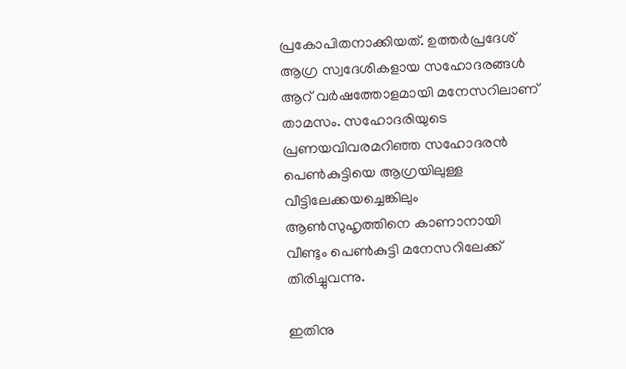പ്രകോപിതനാക്കിയത്. ഉത്തര്‍പ്രദേശ് ആഗ്ര സ്വദേശികളായ സഹോദരങ്ങള്‍ ആറ് വര്‍ഷത്തോളമായി മനേസറിലാണ് താമസം. സഹോദരിയുടെ പ്രണയവിവരമറിഞ്ഞ സഹോദരന്‍ പെണ്‍കുട്ടിയെ ആഗ്രയിലുള്ള വീട്ടിലേക്കയച്ചെങ്കിലും ആണ്‍സുഹൃത്തിനെ കാണാനായി വീണ്ടും പെണ്‍കുട്ടി മനേസറിലേക്ക് തിരിച്ചുവന്നു.

ഇതിനു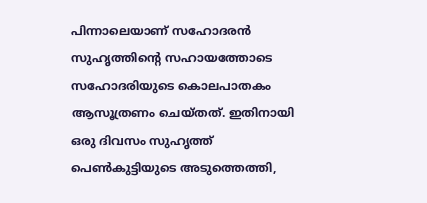പിന്നാലെയാണ് സഹോദരന്‍ സുഹൃത്തിന്റെ സഹായത്തോടെ സഹോദരിയുടെ കൊലപാതകം ആസൂത്രണം ചെയ്തത്. ഇതിനായി ഒരു ദിവസം സുഹൃത്ത് പെണ്‍കുട്ടിയുടെ അടുത്തെത്തി,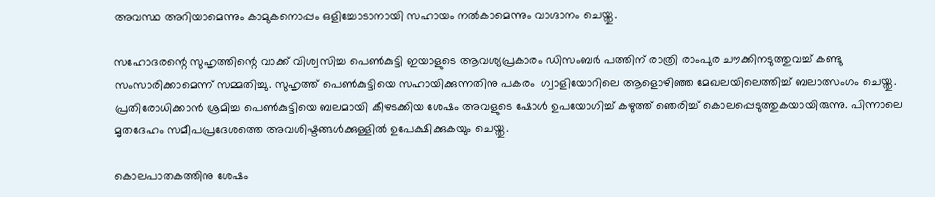അവസ്ഥ അറിയാമെന്നും കാമുകനൊപ്പം ഒളിച്ചോടാനായി സഹായം നല്‍കാമെന്നും വാഗ്ദാനം ചെയ്തു.

സഹോദരന്റെ സുഹൃത്തിന്റെ വാക്ക് വിശ്വസിച്ച പെണ്‍കുട്ടി ഇയാളുടെ ആവശ്യപ്രകാരം ഡിസംബര്‍ പത്തിന് രാത്രി രാംപുര ചൗക്കിനടുത്തുവച്ച് കണ്ടു സംസാരിക്കാമെന്ന് സമ്മതിച്ചു. സുഹൃത്ത് പെണ്‍കുട്ടിയെ സഹായിക്കുന്നതിനു പകരം  ഗ്വാളിയോറിലെ ആളൊഴിഞ്ഞ മേഖലയിലെത്തിച്ച് ബലാത്സംഗം ചെയ്തു. പ്രതിരോധിക്കാന്‍ ശ്രമിച്ച പെണ്‍കുട്ടിയെ ബലമായി കീഴടക്കിയ ശേഷം അവളുടെ ഷോള്‍ ഉപയോഗിച്ച് കഴുത്ത് ‍ഞെരിച്ച് കൊലപ്പെടുത്തുകയായിരുന്നു. പിന്നാലെ മൃതദേഹം സമീപപ്രദേശത്തെ അവശിഷ്ടങ്ങള്‍ക്കുള്ളില്‍ ഉപേക്ഷിക്കുകയും ചെയ്തു.

കൊലപാതകത്തിനു ശേഷം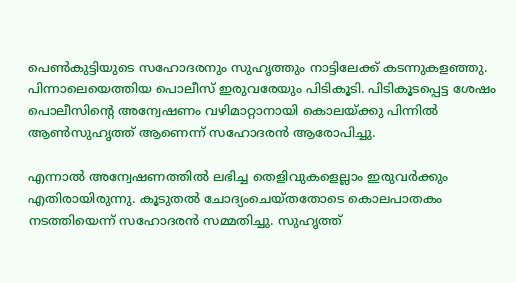പെണ്‍കുട്ടിയുടെ സഹോദരനും സുഹൃത്തും നാട്ടിലേക്ക് കടന്നുകളഞ്ഞു. പിന്നാലെയെത്തിയ പൊലീസ് ഇരുവരേയും പിടികൂടി. പിടികൂടപ്പെട്ട ശേഷം പൊലീസിന്റെ അന്വേഷണം വഴിമാറ്റാനായി കൊലയ്ക്കു പിന്നില്‍ ആണ്‍സുഹൃത്ത് ആണെന്ന് സഹോദരന്‍ ആരോപിച്ചു.

എന്നാല്‍ അന്വേഷണത്തില്‍ ലഭിച്ച തെളിവുകളെല്ലാം ഇരുവര്‍ക്കും എതിരായിരുന്നു. കൂടുതല്‍ ചോദ്യംചെയ്തതോടെ കൊലപാതകം നടത്തിയെന്ന് സഹോദരന്‍ സമ്മതിച്ചു. സുഹൃത്ത്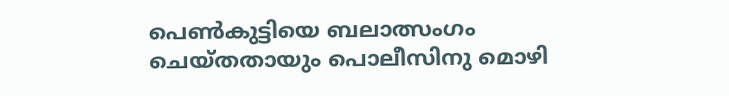പെണ്‍കുട്ടിയെ ബലാത്സംഗം ചെയ്തതായും പൊലീസിനു മൊഴി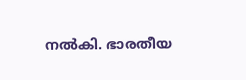നല്‍കി. ഭാരതീയ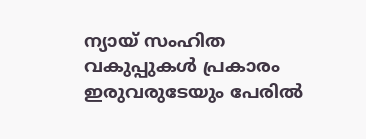ന്യായ് സംഹിത വകുപ്പുകള്‍ പ്രകാരം ഇരുവരുടേയും പേരില്‍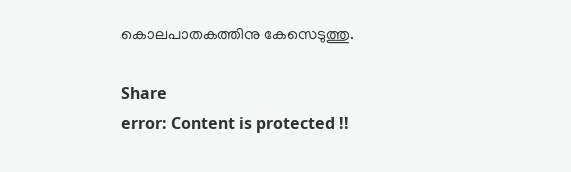കൊലപാതകത്തിനു കേസെടുത്തു.

Share
error: Content is protected !!